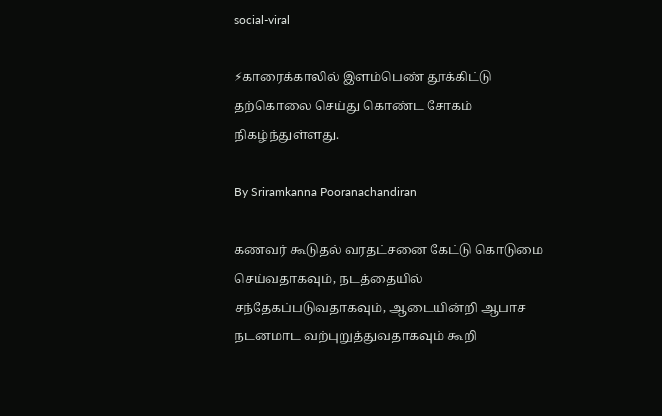social-viral

⚡காரைக்காலில் இளம்பெண் தூக்கிட்டு தற்கொலை செய்து கொண்ட சோகம் நிகழ்ந்துள்ளது.

By Sriramkanna Pooranachandiran

கணவர் கூடுதல் வரதட்சனை கேட்டு கொடுமை செய்வதாகவும், நடத்தையில் சந்தேகப்படுவதாகவும், ஆடையின்றி ஆபாச நடனமாட வற்புறுத்துவதாகவும் கூறி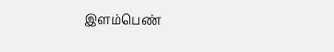இளம்பெண்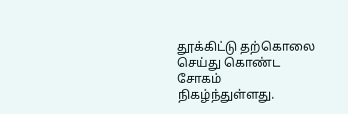தூக்கிட்டு தற்கொலை செய்து கொண்ட சோகம் நிகழ்ந்துள்ளது.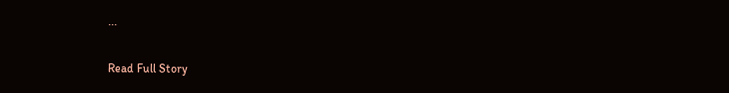...

Read Full Story